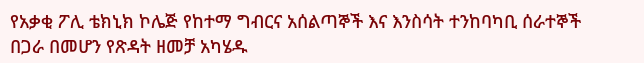የአቃቂ ፖሊ ቴክኒክ ኮሌጅ የከተማ ግብርና አሰልጣኞች እና እንስሳት ተንከባካቢ ሰራተኞች በጋራ በመሆን የጽዳት ዘመቻ አካሄዱ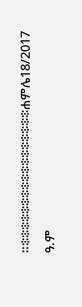።፨፨፨፨፨፨፨፨፨፨፨፨፨፨፨፨፨ሐምሌ18/2017 ዓ.ም